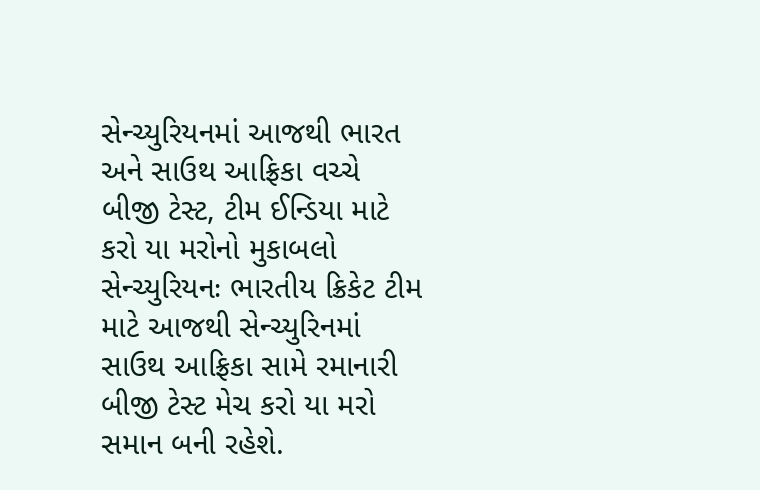સેન્ચ્યુરિયનમાં આજથી ભારત અને સાઉથ આફ્રિકા વચ્ચે બીજી ટેસ્ટ, ટીમ ઈન્ડિયા માટે કરો યા મરોનો મુકાબલો
સેન્ચ્યુરિયનઃ ભારતીય ક્રિકેટ ટીમ માટે આજથી સેન્ચ્યુરિનમાં સાઉથ આફ્રિકા સામે રમાનારી બીજી ટેસ્ટ મેચ કરો યા મરો સમાન બની રહેશે.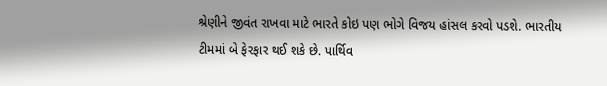શ્રેણીને જીવંત રાખવા માટે ભારતે કોઇ પણ ભોગે વિજય હાંસલ કરવો પડશે. ભારતીય ટીમમાં બે ફેરફાર થઈ શકે છે. પાર્થિવ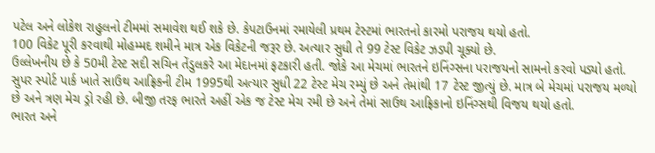પટેલ અને લોકેશ રાહુલનો ટીમમાં સમાવેશ થઈ શકે છે. કેપટાઉનમાં રમાયેલી પ્રથમ ટેસ્ટમાં ભારતનો કારમો પરાજય થયો હતો.
100 વિકેટ પૂરી કરવાથી મોહમ્મદ શમીને માત્ર એક વિકેટની જરૂર છે. અત્યાર સુધી તે 99 ટેસ્ટ વિકેટ ઝડપી ચૂક્યો છે.
ઉલ્લેખનીય છે કે 50મી ટેસ્ટ સદી સચિન તેંડુલકરે આ મેદાનમાં ફટકારી હતી. જોકે આ મેચમાં ભારતને ઇનિંગ્સના પરાજયનો સામનો કરવો પડ્યો હતો.
સુપર સ્પોર્ટ પાર્ક ખાતે સાઉથ આફ્રિકની ટીમ 1995થી અત્યાર સુધી 22 ટેસ્ટ મેચ રમ્યું છે અને તેમાંથી 17 ટેસ્ટ જીત્યું છે. માત્ર બે મેચમાં પરાજય મળ્યો છે અને ત્રણ મેચ ડ્રો રહી છે. બીજી તરફ ભારતે અહીં એક જ ટેસ્ટ મેચ રમી છે અને તેમાં સાઉથ આફ્રિકાનો ઇનિંગ્સથી વિજય થયો હતો.
ભારત અને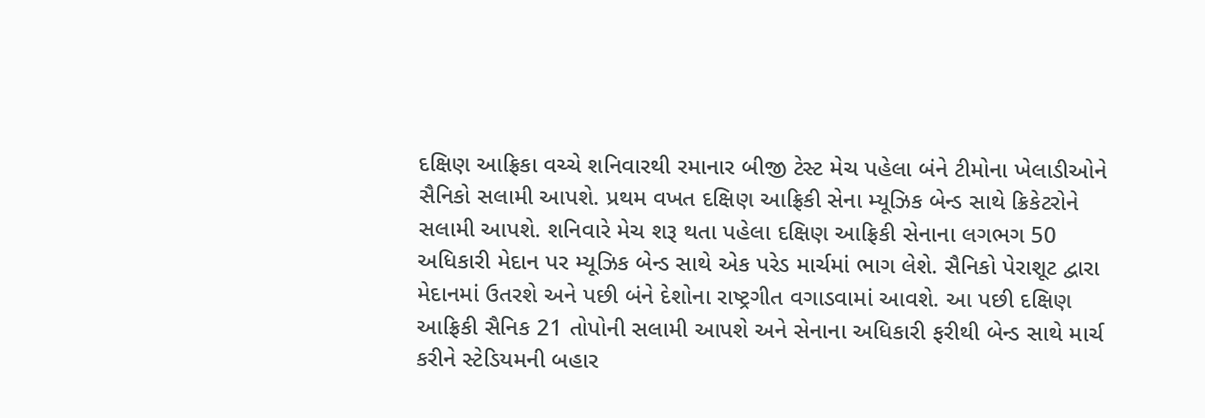દક્ષિણ આફ્રિકા વચ્ચે શનિવારથી રમાનાર બીજી ટેસ્ટ મેચ પહેલા બંને ટીમોના ખેલાડીઓને સૈનિકો સલામી આપશે. પ્રથમ વખત દક્ષિણ આફ્રિકી સેના મ્યૂઝિક બેન્ડ સાથે ક્રિકેટરોને સલામી આપશે. શનિવારે મેચ શરૂ થતા પહેલા દક્ષિણ આફ્રિકી સેનાના લગભગ 50 અધિકારી મેદાન પર મ્યૂઝિક બેન્ડ સાથે એક પરેડ માર્ચમાં ભાગ લેશે. સૈનિકો પેરાશૂટ દ્વારા મેદાનમાં ઉતરશે અને પછી બંને દેશોના રાષ્ટ્રગીત વગાડવામાં આવશે. આ પછી દક્ષિણ આફ્રિકી સૈનિક 21 તોપોની સલામી આપશે અને સેનાના અધિકારી ફરીથી બેન્ડ સાથે માર્ચ કરીને સ્ટેડિયમની બહાર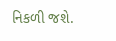નિકળી જશે.